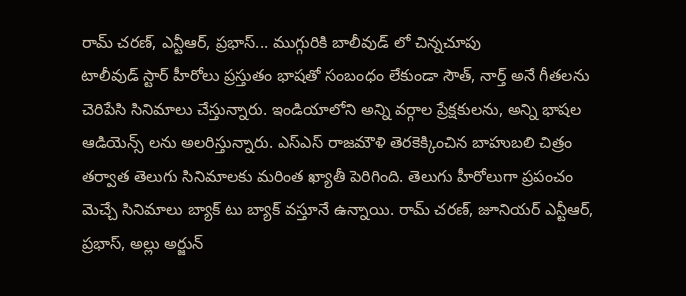రామ్ చరణ్, ఎన్టీఆర్, ప్రభాస్... ముగ్గురికి బాలీవుడ్ లో చిన్నచూపు
టాలీవుడ్ స్టార్ హీరోలు ప్రస్తుతం భాషతో సంబంధం లేకుండా సౌత్, నార్త్ అనే గీతలను చెరిపేసి సినిమాలు చేస్తున్నారు. ఇండియాలోని అన్ని వర్గాల ప్రేక్షకులను, అన్ని భాషల ఆడియెన్స్ లను అలరిస్తున్నారు. ఎస్ఎస్ రాజమౌళి తెరకెక్కించిన బాహుబలి చిత్రం తర్వాత తెలుగు సినిమాలకు మరింత ఖ్యాతీ పెరిగింది. తెలుగు హీరోలుగా ప్రపంచం మెచ్చే సినిమాలు బ్యాక్ టు బ్యాక్ వస్తూనే ఉన్నాయి. రామ్ చరణ్, జూనియర్ ఎన్టీఆర్, ప్రభాస్, అల్లు అర్జున్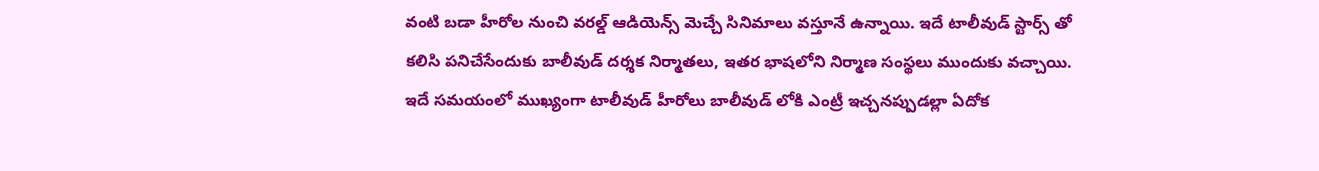వంటి బడా హీరోల నుంచి వరల్డ్ ఆడియెన్స్ మెచ్చే సినిమాలు వస్తూనే ఉన్నాయి. ఇదే టాలీవుడ్ స్టార్స్ తో కలిసి పనిచేసేందుకు బాలీవుడ్ దర్శక నిర్మాతలు, ఇతర భాషలోని నిర్మాణ సంస్థలు ముందుకు వచ్చాయి.
ఇదే సమయంలో ముఖ్యంగా టాలీవుడ్ హీరోలు బాలీవుడ్ లోకి ఎంట్రీ ఇచ్చనప్పుడల్లా ఏదోక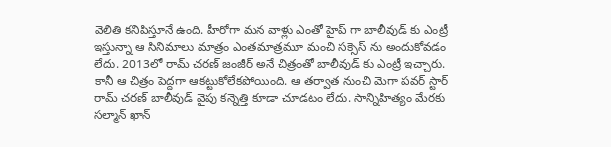వెలితి కనిపిస్తూనే ఉంది. హీరోగా మన వాళ్లు ఎంతో హైప్ గా బాలీవుడ్ కు ఎంట్రీ ఇస్తున్నా ఆ సినిమాలు మాత్రం ఎంతమాత్రమూ మంచి సక్సెస్ ను అందుకోవడం లేదు. 2013లో రామ్ చరణ్ జంజీర్ అనే చిత్రంతో బాలీవుడ్ కు ఎంట్రీ ఇచ్చారు. కానీ ఆ చిత్రం పెద్దగా ఆకట్టుకోలేకపోయింది. ఆ తర్వాత నుంచి మెగా పవర్ స్టార్ రామ్ చరణ్ బాలీవుడ్ వైపు కన్నెత్తి కూడా చూడటం లేదు. సాన్నిహిత్యం మేరకు సల్మాన్ ఖాన్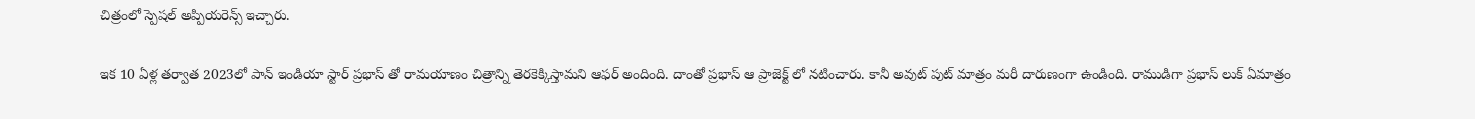చిత్రంలో స్పెషల్ అప్పియరెన్స్ ఇచ్చారు.

ఇక 10 ఏళ్ల తర్వాత 2023లో పాన్ ఇండియా స్టార్ ప్రభాస్ తో రామయాణం చిత్రాన్ని తెరకెక్కిస్తామని ఆఫర్ అందింది. దాంతో ప్రభాస్ ఆ ప్రాజెక్ట్ లో నటించారు. కానీ అవుట్ పుట్ మాత్రం మరీ దారుణంగా ఉండింది. రాముడిగా ప్రభాస్ లుక్ ఏమాత్రం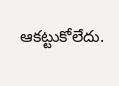ఆకట్టుకోలేదు.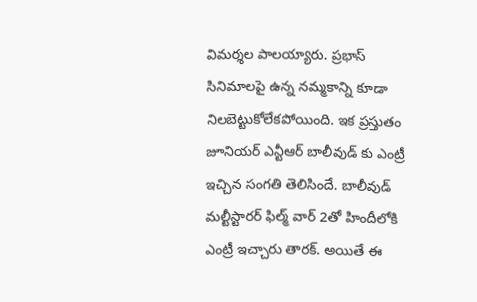విమర్శల పాలయ్యారు. ప్రభాస్ సినిమాలపై ఉన్న నమ్మకాన్ని కూడా నిలబెట్టుకోలేకపోయింది. ఇక ప్రస్తుతం జూనియర్ ఎన్టీఆర్ బాలీవుడ్ కు ఎంట్రీ ఇచ్చిన సంగతి తెలిసిందే. బాలీవుడ్ మల్టీస్టారర్ ఫిల్మ్ వార్ 2తో హిందీలోకి ఎంట్రీ ఇచ్చారు తారక్. అయితే ఈ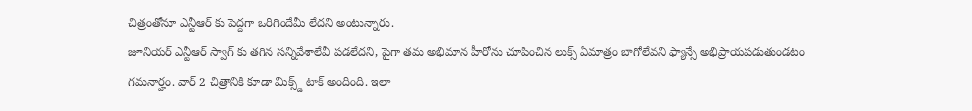చిత్రంతోనూ ఎన్టీఆర్ కు పెద్దగా ఒరిగిందేమీ లేదని అంటున్నారు.
జూనియర్ ఎన్టీఆర్ స్వాగ్ కు తగిన సన్నివేశాలేవీ పడలేదని, పైగా తమ అభిమాన హీరోను చూపించిన లుక్స్ ఏమాత్రం బాగోలేవని ఫ్యాన్సే అభిప్రాయపడుతుండటం గమనార్హం. వార్ 2 చిత్రానికి కూడా మిక్స్డ్ టాక్ అందింది. ఇలా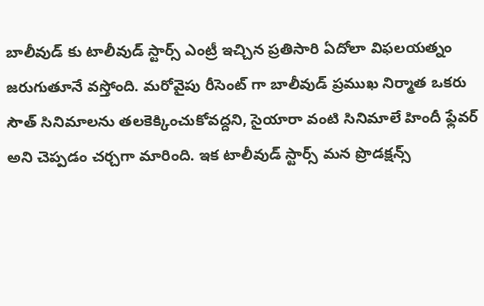బాలీవుడ్ కు టాలీవుడ్ స్టార్స్ ఎంట్రీ ఇచ్చిన ప్రతిసారి ఏదోలా విఫలయత్నం జరుగుతూనే వస్తోంది. మరోవైపు రీసెంట్ గా బాలీవుడ్ ప్రముఖ నిర్మాత ఒకరు సౌత్ సినిమాలను తలకెక్కించుకోవద్దని, సైయారా వంటి సినిమాలే హిందీ ఫ్లేవర్ అని చెప్పడం చర్చగా మారింది. ఇక టాలీవుడ్ స్టార్స్ మన ప్రొడక్షన్స్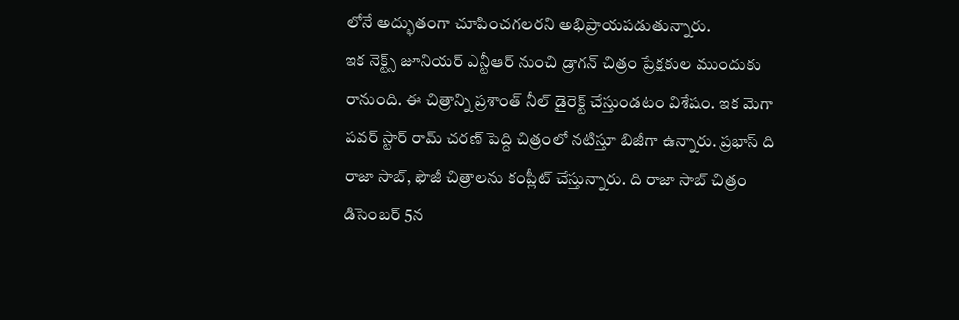లోనే అద్భుతంగా చూపించగలరని అభిప్రాయపడుతున్నారు.
ఇక నెక్ట్స్ జూనియర్ ఎన్టీఆర్ నుంచి డ్రాగన్ చిత్రం ప్రేక్షకుల ముందుకు రానుంది. ఈ చిత్రాన్ని ప్రశాంత్ నీల్ డైరెక్ట్ చేస్తుండటం విశేషం. ఇక మెగా పవర్ స్టార్ రామ్ చరణ్ పెద్ది చిత్రంలో నటిస్తూ బిజీగా ఉన్నారు. ప్రభాస్ ది రాజా సాబ్, ఫౌజీ చిత్రాలను కంప్లీట్ చేస్తున్నారు. ది రాజా సాబ్ చిత్రం డిసెంబర్ 5న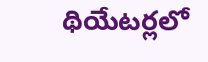థియేటర్లలో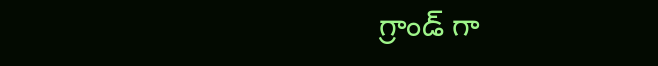గ్రాండ్ గా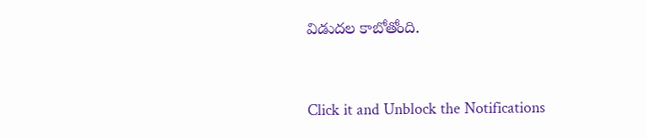విడుదల కాబోతోంది.


Click it and Unblock the Notifications